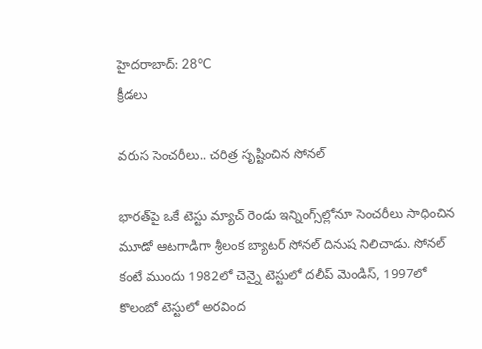హైదరాబాద్: 28°C
క్రీడలు

వరుస సెంచరీలు.. చరిత్ర సృష్టించిన సోనల్

భారత్‌పై ఒకే టెస్టు మ్యాచ్ రెండు ఇన్నింగ్స్‌ల్లోనూ సెంచరీలు సాధించిన మూడో ఆటగాడిగా శ్రీలంక బ్యాటర్ సోనల్ దినుష నిలిచాడు. సోనల్ కంటే ముందు 1982లో చెన్నై టెస్టులో దలీప్ మెండిస్, 1997లో కొలంబో టెస్టులో అరవింద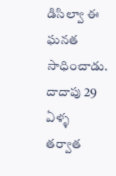డిసిల్వా ఈ ఘనత సాధించాడు. దాదాపు 29 ఏళ్ళ తర్వాత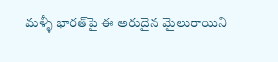మళ్ళీ భారత్‌పై ఈ అరుదైన మైలురాయిని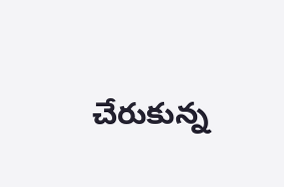చేరుకున్న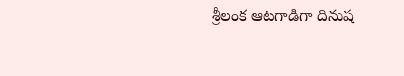శ్రీలంక ఆటగాడిగా దినుష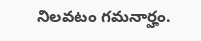నిలవటం గమనార్హం.